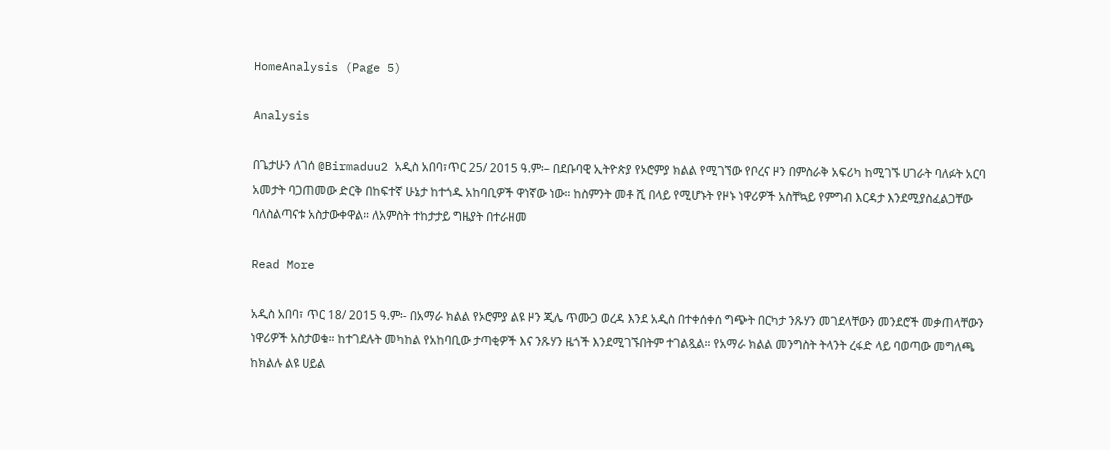HomeAnalysis (Page 5)

Analysis

በጌታሁን ለገሰ @Birmaduu2 አዲስ አበባ፣ጥር 25/ 2015 ዓ.ም፡– በደቡባዊ ኢትዮጵያ የኦሮምያ ክልል የሚገኘው የቦረና ዞን በምስራቅ አፍሪካ ከሚገኙ ሀገራት ባለፉት አርባ አመታት ባጋጠመው ድርቅ በከፍተኛ ሁኔታ ከተጎዱ አከባቢዎች ዋነኛው ነው። ከስምንት መቶ ሺ በላይ የሚሆኑት የዞኑ ነዋሪዎች አስቸኳይ የምግብ እርዳታ እንደሚያስፈልጋቸው ባለስልጣናቱ አስታውቀዋል። ለአምስት ተከታታይ ግዜያት በተራዘመ

Read More

አዲስ አበባ፣ ጥር 18/ 2015 ዓ.ም፡- በአማራ ክልል የኦሮምያ ልዩ ዞን ጂሌ ጥሙጋ ወረዳ እንደ አዲስ በተቀሰቀሰ ግጭት በርካታ ንጹሃን መገደላቸውን መንደሮች መቃጠላቸውን ነዋሪዎች አስታወቁ። ከተገደሉት መካከል የአከባቢው ታጣቂዎች እና ንጹሃን ዜጎች እንደሚገኙበትም ተገልጿል። የአማራ ክልል መንግስት ትላንት ረፋድ ላይ ባወጣው መግለጫ ከክልሉ ልዩ ሀይል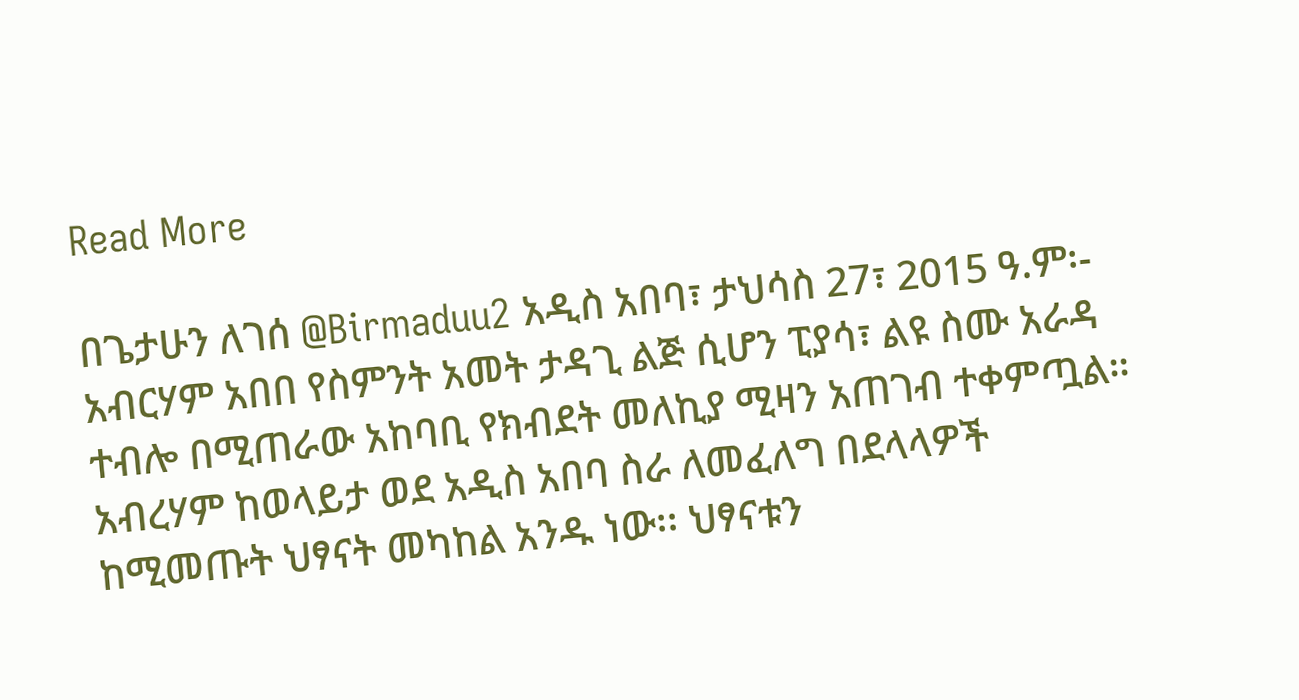Read More

በጌታሁን ለገሰ @Birmaduu2 አዲስ አበባ፣ ታህሳስ 27፣ 2015 ዓ.ም፡- አብርሃም አበበ የስምንት አመት ታዳጊ ልጅ ሲሆን ፒያሳ፣ ልዩ ስሙ አራዳ ተብሎ በሚጠራው አከባቢ የክብደት መለኪያ ሚዛን አጠገብ ተቀምጧል። አብረሃም ከወላይታ ወደ አዲስ አበባ ስራ ለመፈለግ በደላላዎች ከሚመጡት ህፃናት መካከል አንዱ ነው፡፡ ህፃናቱን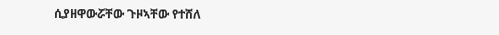ሲያዘዋውሯቸው ጉዞኣቸው የተሸለ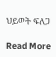ህይወት ፍለጋ

Read More